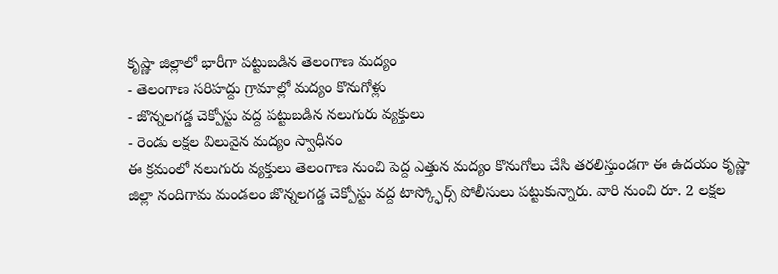కృష్ణా జిల్లాలో భారీగా పట్టుబడిన తెలంగాణ మద్యం
- తెలంగాణ సరిహద్దు గ్రామాల్లో మద్యం కొనుగోళ్లు
- జొన్నలగడ్డ చెక్పోస్టు వద్ద పట్టుబడిన నలుగురు వ్యక్తులు
- రెండు లక్షల విలువైన మద్యం స్వాధీనం
ఈ క్రమంలో నలుగురు వ్యక్తులు తెలంగాణ నుంచి పెద్ద ఎత్తున మద్యం కొనుగోలు చేసి తరలిస్తుండగా ఈ ఉదయం కృష్ణా జిల్లా నందిగామ మండలం జొన్నలగడ్డ చెక్పోస్టు వద్ద టాస్క్ఫోర్స్ పోలీసులు పట్టుకున్నారు. వారి నుంచి రూ. 2 లక్షల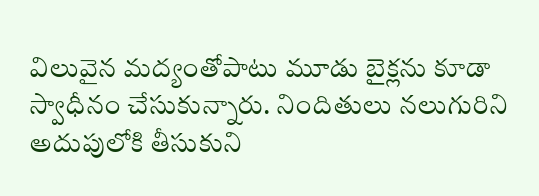విలువైన మద్యంతోపాటు మూడు బైక్లను కూడా స్వాధీనం చేసుకున్నారు. నిందితులు నలుగురిని అదుపులోకి తీసుకుని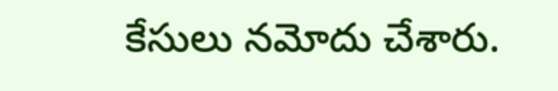కేసులు నమోదు చేశారు.